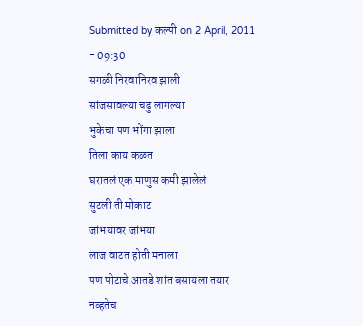Submitted by कल्पी on 2 April, 2011 - 09:30
सगळी निरवानिरव झाली
सांजसावल्या चढु लागल्या
भुकेचा पण भोंगा झाला
तिला काय कळत
घरातलं एक माणुस कमी झालेलं
सुटली ती मोकाट
जांभयावर जांभया
लाज वाटत होती मनाला
पण पोटाचे आतडे शांत बसायला तयार नव्हतेच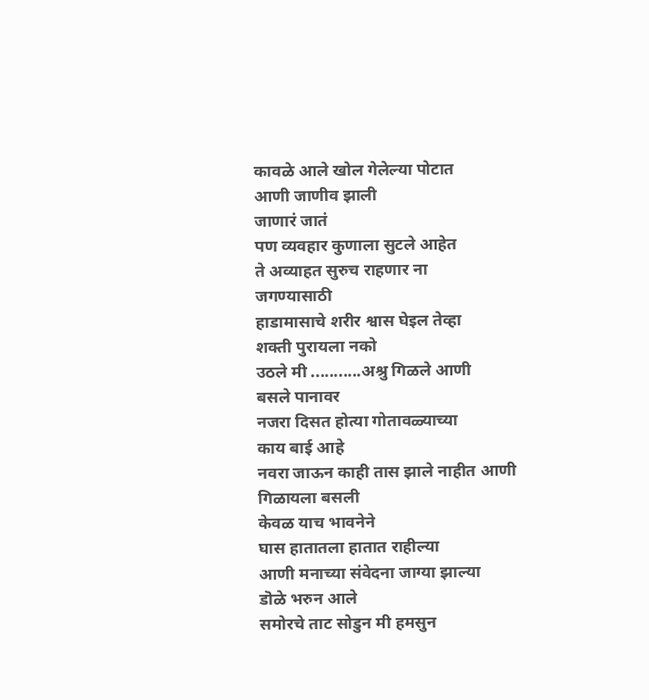कावळे आले खोल गेलेल्या पोटात
आणी जाणीव झाली
जाणारं जातं
पण व्यवहार कुणाला सुटले आहेत
ते अव्याहत सुरुच राहणार ना
जगण्यासाठी
हाडामासाचे शरीर श्वास घेइल तेव्हा
शक्ती पुरायला नको
उठले मी ...........अश्रु गिळले आणी
बसले पानावर
नजरा दिसत होत्या गोतावळ्याच्या
काय बाई आहे
नवरा जाऊन काही तास झाले नाहीत आणी
गिळायला बसली
केवळ याच भावनेने
घास हातातला हातात राहील्या
आणी मनाच्या संवेदना जाग्या झाल्या
डॊळे भरुन आले
समोरचे ताट सोडुन मी हमसुन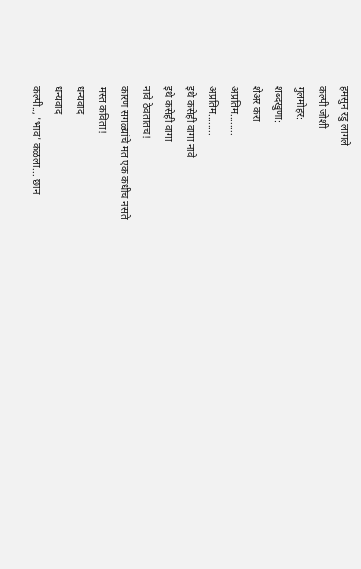हमसुन रडु लागले
कल्पी जोशी
गुलमोहर:
शब्दखुणा:
शेअर करा
अप्रतिम........
अप्रतिम........
इथे कसेही वागा नावे
इथे कसेही वागा
नावे ठेवतातच!
कारण सगळ्यांचे मत एक कधीच नसते
मस्त कविता!
धन्यवाद
धन्यवाद
कल्पी.., 'भाव' कळला... छान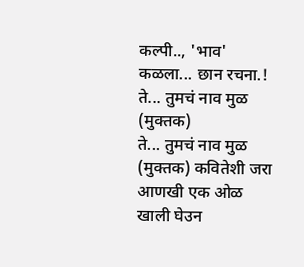कल्पी.., 'भाव' कळला... छान रचना.!
ते... तुमचं नाव मुळ (मुक्तक)
ते... तुमचं नाव मुळ (मुक्तक) कवितेशी जरा आणखी एक ओळ खाली घेउन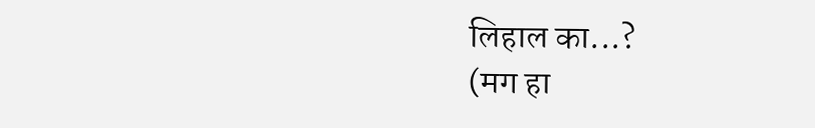लिहाल का...?
(मग हा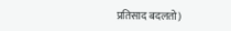प्रतिसाद बदलतो)